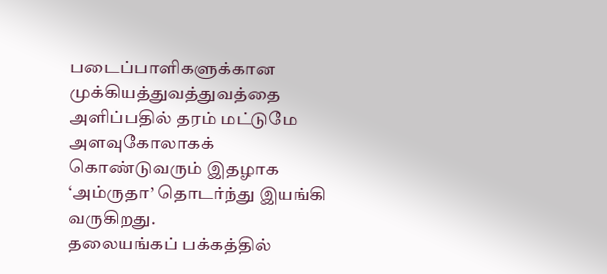படைப்பாளிகளுக்கான முக்கியத்துவத்துவத்தை அளிப்பதில் தரம் மட்டுமே அளவுகோலாகக் கொண்டுவரும் இதழாக ‘அம்ருதா’ தொடர்ந்து இயங்கி வருகிறது.
தலையங்கப் பக்கத்தில்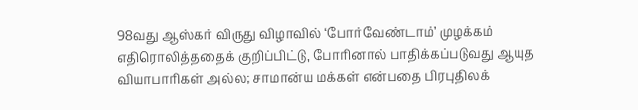98வது ஆஸ்கர் விருது விழாவில் ‘போர்வேண்டாம்’ முழக்கம் எதிரொலித்ததைக் குறிப்பிட்டு, போரினால் பாதிக்கப்படுவது ஆயுத வியாபாரிகள் அல்ல; சாமான்ய மக்கள் என்பதை பிரபுதிலக்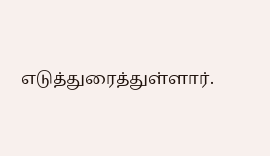எடுத்துரைத்துள்ளார்.